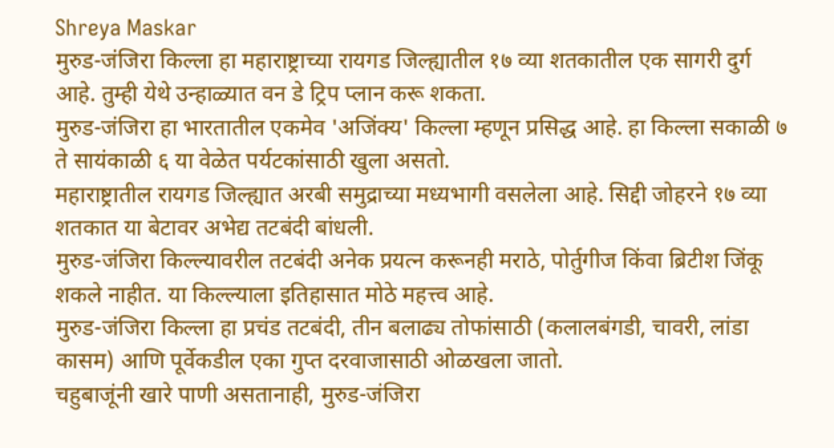Shreya Maskar
मुरुड-जंजिरा किल्ला हा महाराष्ट्राच्या रायगड जिल्ह्यातील १७ व्या शतकातील एक सागरी दुर्ग आहे. तुम्ही येथे उन्हाळ्यात वन डे ट्रिप प्लान करू शकता.
मुरुड-जंजिरा हा भारतातील एकमेव 'अजिंक्य' किल्ला म्हणून प्रसिद्ध आहे. हा किल्ला सकाळी ७ ते सायंकाळी ६ या वेळेत पर्यटकांसाठी खुला असतो.
महाराष्ट्रातील रायगड जिल्ह्यात अरबी समुद्राच्या मध्यभागी वसलेला आहे. सिद्दी जोहरने १७ व्या शतकात या बेटावर अभेद्य तटबंदी बांधली.
मुरुड-जंजिरा किल्ल्यावरील तटबंदी अनेक प्रयत्न करूनही मराठे, पोर्तुगीज किंवा ब्रिटीश जिंकू शकले नाहीत. या किल्ल्याला इतिहासात मोठे महत्त्व आहे.
मुरुड-जंजिरा किल्ला हा प्रचंड तटबंदी, तीन बलाढ्य तोफांसाठी (कलालबंगडी, चावरी, लांडा कासम) आणि पूर्वेकडील एका गुप्त दरवाजासाठी ओळखला जातो.
चहुबाजूंनी खारे पाणी असतानाही, मुरुड-जंजिरा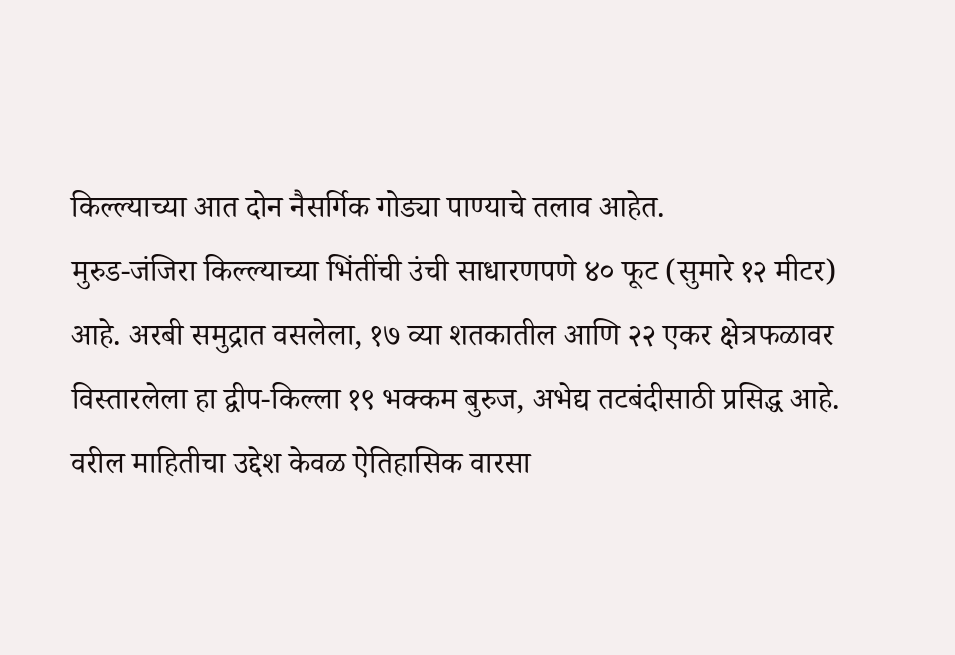किल्ल्याच्या आत दोन नैसर्गिक गोड्या पाण्याचे तलाव आहेत.
मुरुड-जंजिरा किल्ल्याच्या भिंतींची उंची साधारणपणे ४० फूट (सुमारे १२ मीटर) आहे. अरबी समुद्रात वसलेला, १७ व्या शतकातील आणि २२ एकर क्षेत्रफळावर विस्तारलेला हा द्वीप-किल्ला १९ भक्कम बुरुज, अभेद्य तटबंदीसाठी प्रसिद्ध आहे.
वरील माहितीचा उद्देश केवळ ऐतिहासिक वारसा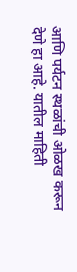आणि पर्यटन स्थळांची ओळख करून देणे हा आहे. यातील माहिती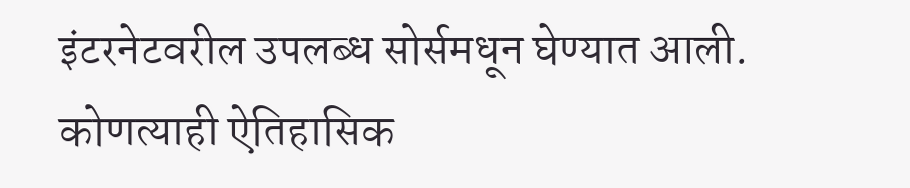इंटरनेटवरील उपलब्ध सोर्समधून घेण्यात आली. कोणत्याही ऐतिहासिक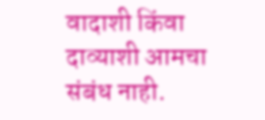वादाशी किंवा दाव्याशी आमचा संबंध नाही.